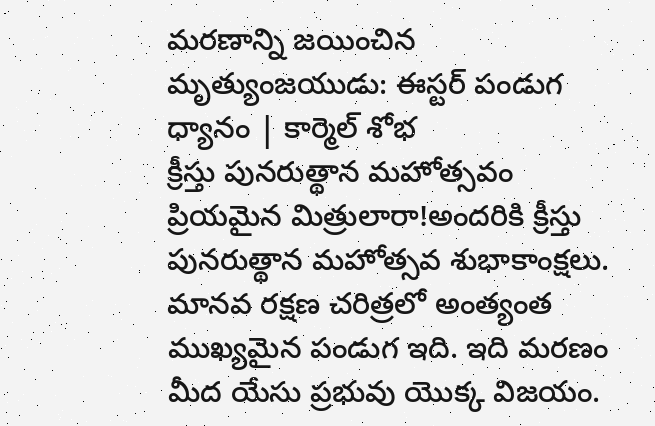మరణాన్ని జయించిన మృత్యుంజయుడు: ఈస్టర్ పండుగ ధ్యానం | కార్మెల్ శోభ
క్రీస్తు పునరుత్థాన మహోత్సవం ప్రియమైన మిత్రులారా!అందరికి క్రీస్తు పునరుత్థాన మహోత్సవ శుభాకాంక్షలు. మానవ రక్షణ చరిత్రలో అంత్యంత ముఖ్యమైన పండుగ ఇది. ఇది మరణం మీద యేసు ప్రభువు యొక్క విజయం.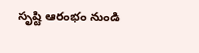సృష్టి ఆరంభం నుండి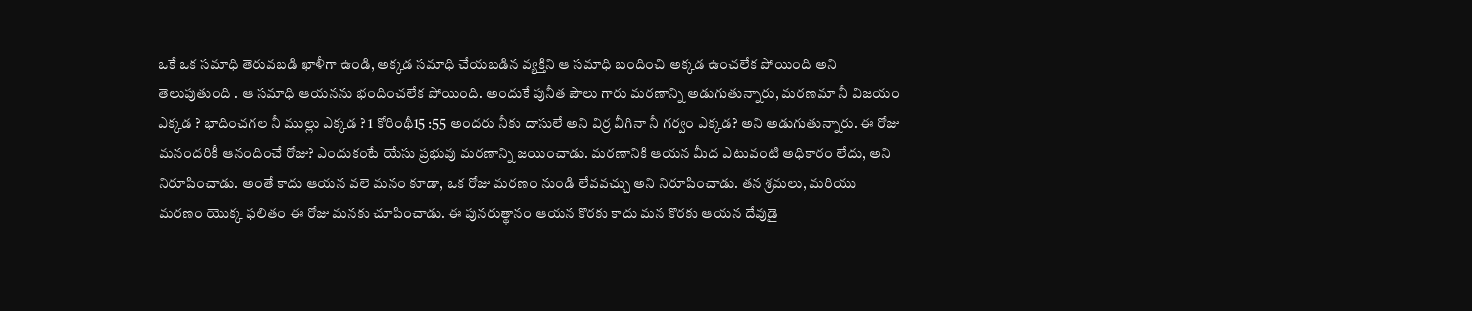ఒకే ఒక సమాధి తెరువబడి ఖాళీగా ఉండి, అక్కడ సమాధి చేయబడిన వ్యక్తిని ఆ సమాధి బందించి అక్కడ ఉంచలేక పోయింది అని తెలుపుతుంది . ఆ సమాధి ఆయనను భందించలేక పోయింది. అందుకే పునీత పౌలు గారు మరణాన్ని అడుగుతున్నారు, మరణమా నీ విజయం ఎక్కడ ? భాదించగల నీ ముల్లు ఎక్కడ ? 1 కోరింథీ15 :55 అందరు నీకు దాసులే అని విర్ర వీగినా నీ గర్వం ఎక్కడ? అని అడుగుతున్నారు. ఈ రోజు మనందరికీ ఆనందించే రోజు? ఎందుకంటే యేసు ప్రభువు మరణాన్ని జయించాడు. మరణానికి ఆయన మీద ఎటువంటి అధికారం లేదు, అని నిరూపించాడు. అంతే కాదు ఆయన వలె మనం కూడా, ఒక రోజు మరణం నుండి లేవవచ్చు అని నిరూపించాడు. తన శ్రమలు, మరియు మరణం యొక్క ఫలితం ఈ రోజు మనకు చూపించాడు. ఈ పునరుత్థానం ఆయన కొరకు కాదు మన కొరకు ఆయన దేవుడై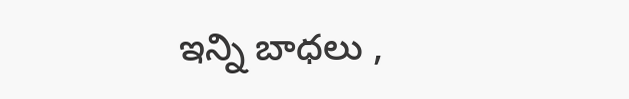ఇన్ని బాధలు ,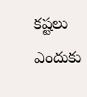కష్టలు ఎందుకు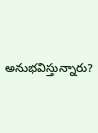అనుభవిస్తున్నారు?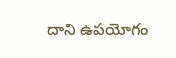దాని ఉపయోగం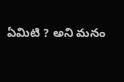ఏమిటి ? అని మనం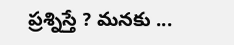ప్రశ్నిస్తే ? మనకు ...